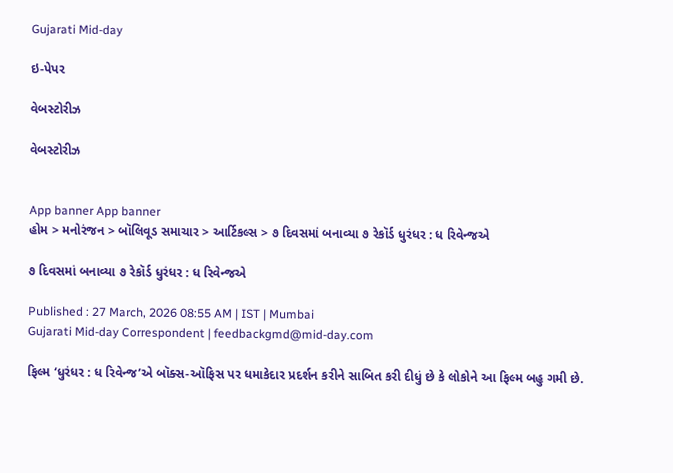Gujarati Mid-day

ઇ-પેપર

વેબસ્ટોરીઝ

વેબસ્ટોરીઝ


App banner App banner
હોમ > મનોરંજન > બૉલિવૂડ સમાચાર > આર્ટિકલ્સ > ૭ દિવસમાં બનાવ્યા ૭ રેકૉર્ડ ધુરંધર : ધ રિવેન્જએ

૭ દિવસમાં બનાવ્યા ૭ રેકૉર્ડ ધુરંધર : ધ રિવેન્જએ

Published : 27 March, 2026 08:55 AM | IST | Mumbai
Gujarati Mid-day Correspondent | feedbackgmd@mid-day.com

ફિલ્મ ‘ધુરંધર : ધ રિવેન્જ’એ બૉક્સ-ઑફિસ પર ધમાકેદાર પ્રદર્શન કરીને સાબિત કરી દીધું છે કે લોકોને આ ફિલ્મ બહુ ગમી છે.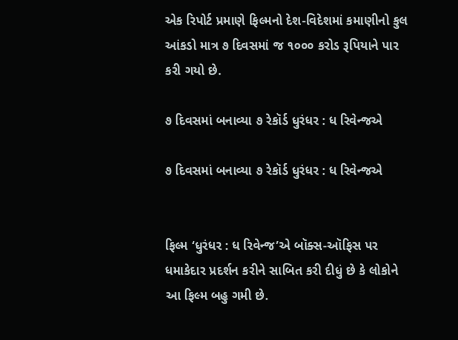એક રિપોર્ટ પ્રમાણે ફિલ્મનો દેશ-વિદેશમાં કમાણીનો કુલ આંકડો માત્ર ૭ દિવસમાં જ ૧૦૦૦ કરોડ રૂપિયાને પાર કરી ગયો છે.

૭ દિવસમાં બનાવ્યા ૭ રેકૉર્ડ ધુરંધર : ધ રિવેન્જએ

૭ દિવસમાં બનાવ્યા ૭ રેકૉર્ડ ધુરંધર : ધ રિવેન્જએ


ફિલ્મ ‘ધુરંધર : ધ રિવેન્જ’એ બૉક્સ-ઑફિસ પર ધમાકેદાર પ્રદર્શન કરીને સાબિત કરી દીધું છે કે લોકોને આ ફિલ્મ બહુ ગમી છે.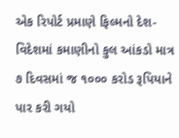એક રિપોર્ટ પ્રમાણે ફિલ્મનો દેશ-વિદેશમાં કમાણીનો કુલ આંકડો માત્ર ૭ દિવસમાં જ ૧૦૦૦ કરોડ રૂપિયાને પાર કરી ગયો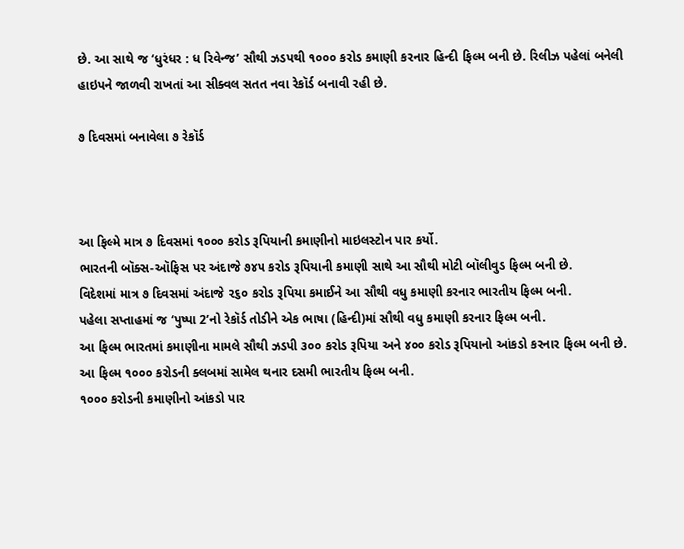છે. આ સાથે જ ‘ધુરંધર : ધ રિવેન્જ’ સૌથી ઝડપથી ૧૦૦૦ કરોડ કમાણી કરનાર હિન્દી ફિલ્મ બની છે. રિલીઝ પહેલાં બનેલી હાઇપને જાળવી રાખતાં આ સીક્વલ સતત નવા રેકૉર્ડ બનાવી રહી છે.

૭ દિવસમાં બનાવેલા ૭ રેકૉર્ડ



આ ફિલ્મે માત્ર ૭ દિવસમાં ૧૦૦૦ કરોડ રૂપિયાની કમાણીનો માઇલસ્ટોન પાર કર્યો.
ભારતની બૉક્સ-ઑફિસ પર અંદાજે ૭૪૫ કરોડ રૂપિયાની કમાણી સાથે આ સૌથી મોટી બૉલીવુડ ફિલ્મ બની છે.
વિદેશમાં માત્ર ૭ દિવસમાં અંદાજે ૨૬૦ કરોડ રૂપિયા કમાઈને આ સૌથી વધુ કમાણી કરનાર ભારતીય ફિલ્મ બની.
પહેલા સપ્તાહમાં જ ‘પુષ્પા 2’નો રેકૉર્ડ તોડીને એક ભાષા (હિન્દી)માં સૌથી વધુ કમાણી કરનાર ફિલ્મ બની.
આ ફિલ્મ ભારતમાં કમાણીના મામલે સૌથી ઝડપી ૩૦૦ કરોડ રૂપિયા અને ૪૦૦ કરોડ રૂપિયાનો આંકડો કરનાર ફિલ્મ બની છે.
આ ફિલ્મ ૧૦૦૦ કરોડની ક્લબમાં સામેલ થનાર દસમી ભારતીય ફિલ્મ બની.
૧૦૦૦ કરોડની કમાણીનો આંકડો પાર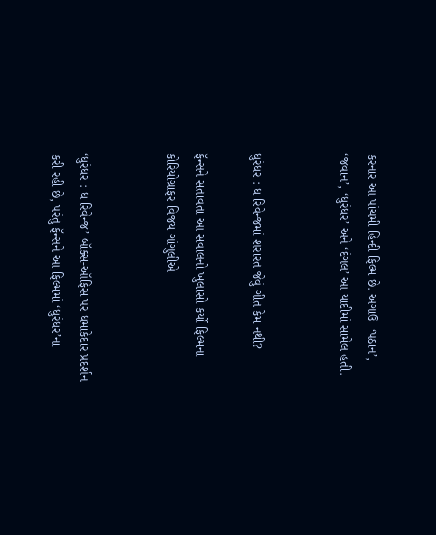કરનાર આ પાંચમી હિન્દી ફિલ્મ છે. અગાઉ  ‘પઠાન’, ‘જવાન’, ‘ધુરંધર’ અને ‘દંગલ’ આ યાદીમાં સામેલ હતી.


ધુરંધર : ધ રિવેન્જમાં શરારત જેવું ગીત કેમ નથી?

ફૅન્સને સતાવતા આ સવાલનો ખુલાસો કર્યો ફિલ્મના કોરિયોગ્રાફર વિજય ગાંગુલીએ


‘ધુરંધર : ધ રિવેન્જ’ બૉક્સ-ઑફિસ પર ધમાકેદાર પ્રદર્શન કરી રહી છે, પરંતુ ફૅન્સને આ ફિલ્મમાં ‘ધુરંધર’ના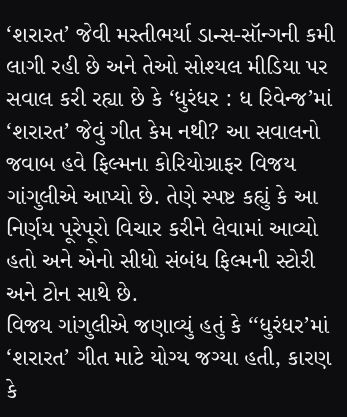‘શરારત’ જેવી મસ્તીભર્યા ડાન્સ-સૉન્ગની કમી લાગી રહી છે અને તેઓ સોશ્યલ મીડિયા પર સવાલ કરી રહ્યા છે કે ‘ધુરંધર : ધ રિવેન્જ’માં ‘શરારત’ જેવું ગીત કેમ નથી? આ સવાલનો જવાબ હવે ફિલ્મના કોરિયોગ્રાફર વિજય ગાંગુલીએ આપ્યો છે. તેણે સ્પષ્ટ કહ્યું કે આ નિર્ણય પૂરેપૂરો વિચાર કરીને લેવામાં આવ્યો હતો અને એનો સીધો સંબંધ ફિલ્મની સ્ટોરી અને ટોન સાથે છે.
વિજય ગાંગુલીએ જણાવ્યું હતું કે ‘‘ધુરંધર’માં ‘શરારત’ ગીત માટે યોગ્ય જગ્યા હતી, કારણ કે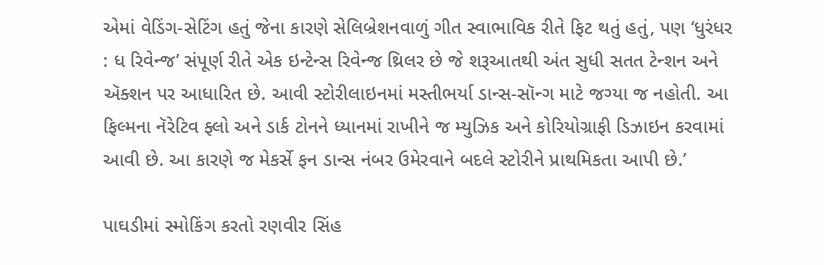એમાં વેડિંગ-સેટિંગ હતું જેના કારણે સેલિબ્રેશનવાળું ગીત સ્વાભાવિક રીતે ફિટ થતું હતું, પણ ‘ધુરંધર : ધ રિવેન્જ’ સંપૂર્ણ રીતે એક ઇન્ટેન્સ રિવેન્જ થ્રિલર છે જે શરૂઆતથી અંત સુધી સતત ટેન્શન અને ઍક્શન પર આધારિત છે. આવી સ્ટોરીલાઇનમાં મસ્તીભર્યા ડાન્સ-સૉન્ગ માટે જગ્યા જ નહોતી. આ ફિલ્મના નૅરેટિવ ફ્લો અને ડાર્ક ટોનને ધ્યાનમાં રાખીને જ મ્યુઝિક અને કોરિયોગ્રાફી ડિઝાઇન કરવામાં આવી છે. આ કારણે જ મેકર્સે ફન ડાન્સ નંબર ઉમેરવાને બદલે સ્ટોરીને પ્રાથમિકતા આપી છે.’

પાઘડીમાં સ્મોકિંગ કરતો રણવીર સિંહ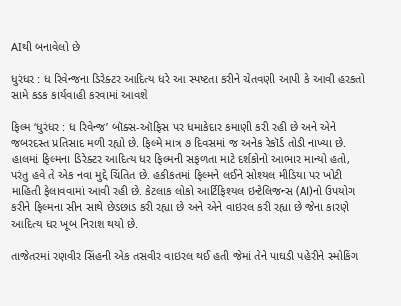AIથી બનાવેલો છે

ધુરંધર : ધ રિવેન્જના ડિરેક્ટર આદિત્ય ધરે આ સ્પષ્ટતા કરીને ચેતવણી આપી કે આવી હરકતો સામે કડક કાર્યવાહી કરવામાં આવશે

ફિલ્મ ‘ધુરંધર : ધ રિવેન્જ’ બૉક્સ-ઑફિસ પર ધમાકેદાર કમાણી કરી રહી છે અને એને જબરદસ્ત પ્રતિસાદ મળી રહ્યો છે. ફિલ્મે માત્ર ૭ દિવસમાં જ અનેક રેકૉર્ડ તોડી નાખ્યા છે. હાલમાં ફિલ્મના ડિરેક્ટર આદિત્ય ધર ફિલ્મની સફળતા માટે દર્શકોનો આભાર માન્યો હતો, પરંતુ હવે તે એક નવા મુદ્દે ચિંતિત છે. હકીકતમાં ફિલ્મને લઈને સોશ્યલ મીડિયા પર ખોટી માહિતી ફેલાવવામાં આવી રહી છે. કેટલાક લોકો આર્ટિફિશ્યલ ઇન્ટેલિજન્સ (AI)નો ઉપયોગ કરીને ફિલ્મના સીન સાથે છેડછાડ કરી રહ્યા છે અને એને વાઇરલ કરી રહ્યા છે જેના કારણે આદિત્ય ધર ખૂબ નિરાશ થયો છે.

તાજેતરમાં રણવીર સિંહની એક તસવીર વાઇરલ થઈ હતી જેમાં તેને પાઘડી પહેરીને સ્મોકિંગ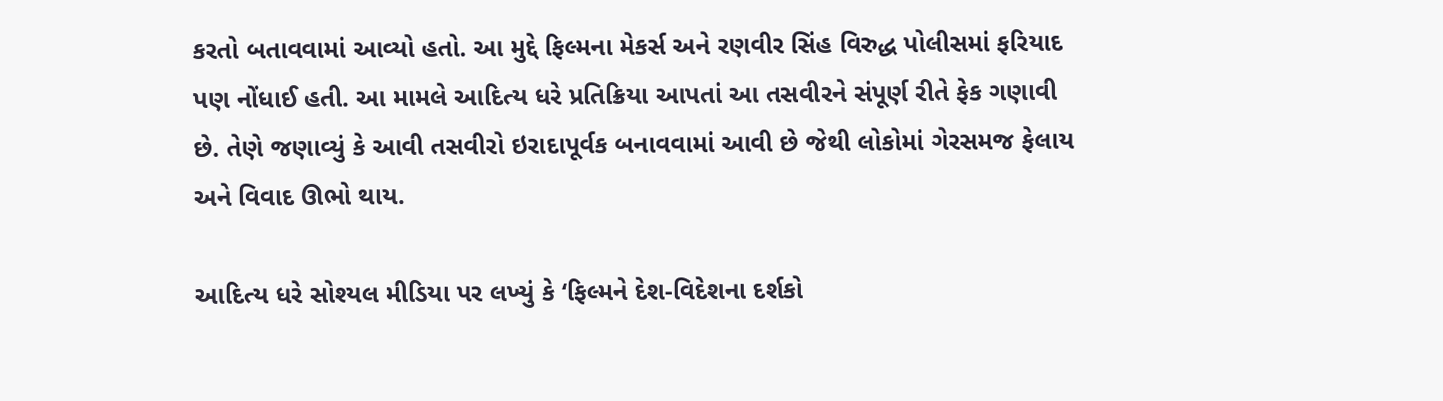કરતો બતાવવામાં આવ્યો હતો. આ મુદ્દે ફિલ્મના મેકર્સ અને રણવીર સિંહ વિરુદ્ધ પોલીસમાં ફરિયાદ પણ નોંધાઈ હતી. આ મામલે આદિત્ય ધરે પ્રતિક્રિયા આપતાં આ તસવીરને સંપૂર્ણ રીતે ફેક ગણાવી છે. તેણે જણાવ્યું કે આવી તસવીરો ઇરાદાપૂર્વક બનાવવામાં આવી છે જેથી લોકોમાં ગેરસમજ ફેલાય અને વિવાદ ઊભો થાય.

આદિત્ય ધરે સોશ્યલ મીડિયા પર લખ્યું કે ‘ફિલ્મને દેશ-વિદેશના દર્શકો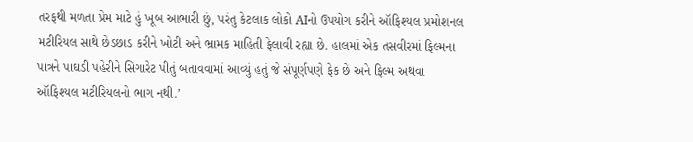તરફથી મળતા પ્રેમ માટે હું ખૂબ આભારી છું, પરંતુ કેટલાક લોકો AIનો ઉપયોગ કરીને ઑફિશ્યલ પ્રમોશનલ મટીરિયલ સાથે છેડછાડ કરીને ખોટી અને ભ્રામક માહિતી ફેલાવી રહ્યા છે. હાલમાં એક તસવીરમાં ફિલ્મના પાત્રને પાઘડી પહેરીને સિગારેટ પીતું બતાવવામાં આવ્યું હતું જે સંપૂર્ણપણે ફેક છે અને ફિલ્મ અથવા ઑફિશ્યલ મટીરિયલનો ભાગ નથી.’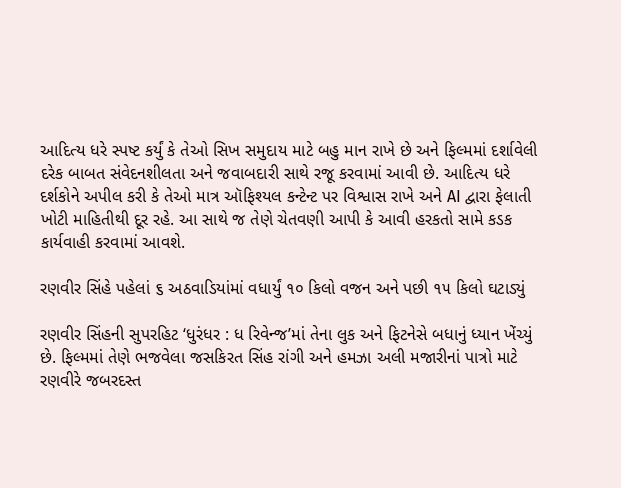આદિત્ય ધરે સ્પષ્ટ કર્યું કે તેઓ સિખ સમુદાય માટે બહુ માન રાખે છે અને ફિલ્મમાં દર્શાવેલી દરેક બાબત સંવેદનશીલતા અને જવાબદારી સાથે રજૂ કરવામાં આવી છે. આદિત્ય ધરે દર્શકોને અપીલ કરી કે તેઓ માત્ર ઑફિશ્યલ કન્ટેન્ટ પર વિશ્વાસ રાખે અને AI દ્વારા ફેલાતી ખોટી માહિતીથી દૂર રહે. આ સાથે જ તેણે ચેતવણી આપી કે આવી હરકતો સામે કડક કાર્યવાહી કરવામાં આવશે.

રણવીર સિંહે પહેલાં ૬ અઠવાડિયાંમાં વધાર્યું ૧૦ કિલો વજન અને પછી ૧૫ કિલો ઘટાડ્યું

રણવીર સિંહની સુપરહિટ ‘ધુરંધર : ધ રિવેન્જ’માં તેના લુક અને ફિટનેસે બધાનું ધ્યાન ખેંચ્યું છે. ફિલ્મમાં તેણે ભજવેલા જસકિરત સિંહ રાંગી અને હમઝા અલી મજારીનાં પાત્રો માટે રણવીરે જબરદસ્ત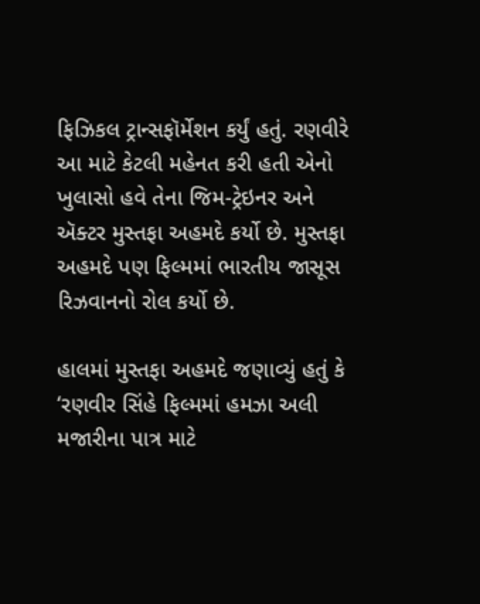ફિઝિકલ ટ્રાન્સફૉર્મેશન કર્યું હતું. રણવીરે આ માટે કેટલી મહેનત કરી હતી એનો ખુલાસો હવે તેના જિમ-ટ્રેઇનર અને ઍક્ટર મુસ્તફા અહમદે કર્યો છે. મુસ્તફા અહમદે પણ ફિલ્મમાં ભારતીય જાસૂસ રિઝવાનનો રોલ કર્યો છે.

હાલમાં મુસ્તફા અહમદે જણાવ્યું હતું કે ‘રણવીર સિંહે ફિલ્મમાં હમઝા અલી મજારીના પાત્ર માટે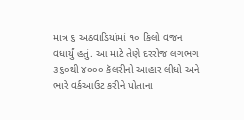માત્ર ૬ અઠવાડિયાંમાં ૧૦ કિલો વજન વધાર્યું હતું. આ માટે તેણે દરરોજ લગભગ ૩૬૦થી ૪૦૦૦ કૅલરીનો આહાર લીધો અને ભારે વર્કઆઉટ કરીને પોતાના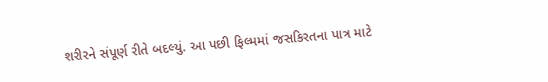શરીરને સંપૂર્ણ રીતે બદલ્યું. આ પછી ફિલ્મમાં જસકિરતના પાત્ર માટે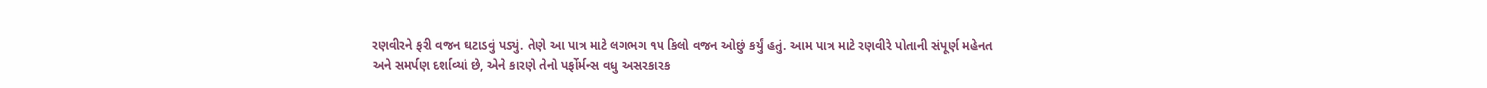રણવીરને ફરી વજન ઘટાડવું પડ્યું. તેણે આ પાત્ર માટે લગભગ ૧૫ કિલો વજન ઓછું કર્યું હતું. આમ પાત્ર માટે રણવીરે પોતાની સંપૂર્ણ મહેનત અને સમર્પણ દર્શાવ્યાં છે, એને કારણે તેનો પર્ફોર્મન્સ વધુ અસરકારક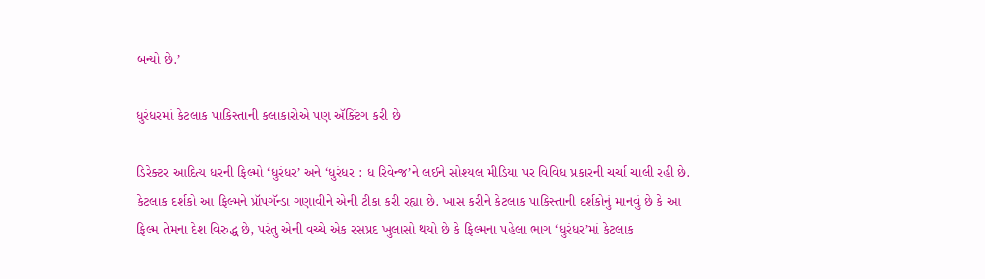બન્યો છે.’

ધુરંધરમાં કેટલાક પાકિસ્તાની કલાકારોએ પણ ઍક્ટિંગ કરી છે

ડિરેક્ટર આદિત્ય ધરની ફિલ્મો ‘ધુરંધર’ અને ‘ધુરંધર : ધ રિવેન્જ’ને લઈને સોશ્યલ મીડિયા પર વિવિધ પ્રકારની ચર્ચા ચાલી રહી છે. કેટલાક દર્શકો આ ફિલ્મને પ્રૉપગૅન્ડા ગણાવીને એની ટીકા કરી રહ્યા છે. ખાસ કરીને કેટલાક પાકિસ્તાની દર્શકોનું માનવું છે કે આ ફિલ્મ તેમના દેશ વિરુદ્ધ છે, પરંતુ એની વચ્ચે એક રસપ્રદ ખુલાસો થયો છે કે ફિલ્મના પહેલા ભાગ ‘ધુરંધર’માં કેટલાક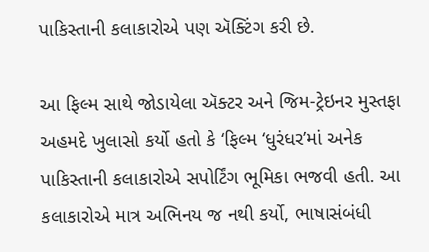પાકિસ્તાની કલાકારોએ પણ ઍક્ટિંગ કરી છે.

આ ફિલ્મ સાથે જોડાયેલા ઍક્ટર અને જિમ-ટ્રેઇનર મુસ્તફા અહમદે ખુલાસો કર્યો હતો કે ‘ફિલ્મ ‘ધુરંધર’માં અનેક પાકિસ્તાની કલાકારોએ સપોર્ટિંગ ભૂમિકા ભજવી હતી. આ કલાકારોએ માત્ર અભિનય જ નથી કર્યો, ભાષાસંબંધી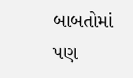બાબતોમાં પણ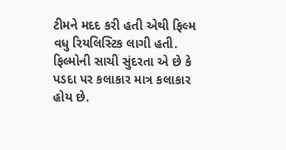ટીમને મદદ કરી હતી એથી ફિલ્મ વધુ રિયલિસ્ટિક લાગી હતી. ફિલ્મોની સાચી સુંદરતા એ છે કે પડદા પર કલાકાર માત્ર કલાકાર હોય છે.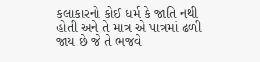કલાકારનો કોઈ ધર્મ કે જાતિ નથી હોતી અને તે માત્ર એ પાત્રમાં ઢળી જાય છે જે તે ભજવે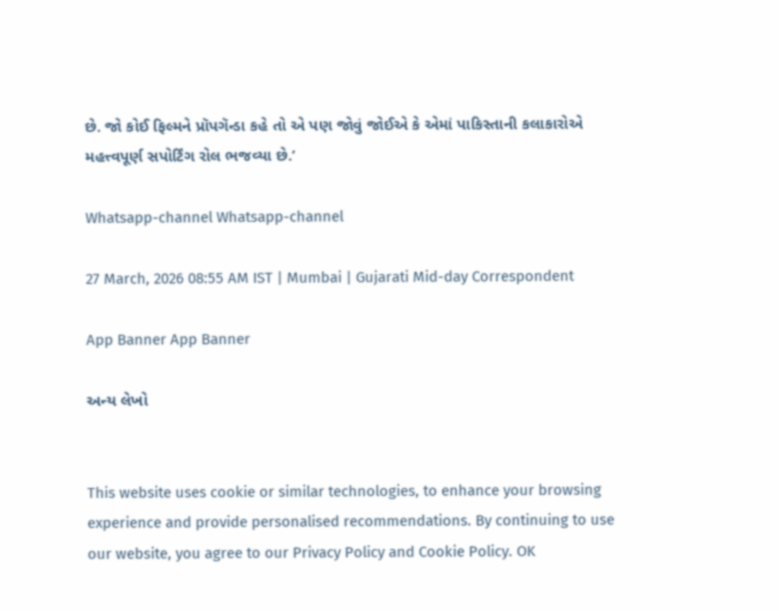છે. જો કોઈ ફિલ્મને પ્રૉપગૅન્ડા કહે તો એ પણ જોવું જોઈએ કે એમાં પાકિસ્તાની કલાકારોએ મહત્ત્વપૂર્ણ સપોર્ટિંગ રોલ ભજવ્યા છે.’

Whatsapp-channel Whatsapp-channel

27 March, 2026 08:55 AM IST | Mumbai | Gujarati Mid-day Correspondent

App Banner App Banner

અન્ય લેખો


This website uses cookie or similar technologies, to enhance your browsing experience and provide personalised recommendations. By continuing to use our website, you agree to our Privacy Policy and Cookie Policy. OK